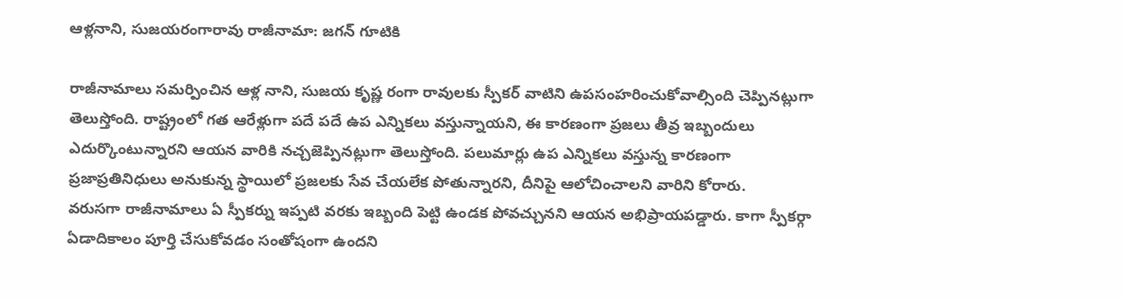ఆళ్లనాని, సుజయరంగారావు రాజీనామా: జగన్ గూటికి

రాజీనామాలు సమర్పించిన ఆళ్ల నాని, సుజయ కృష్ణ రంగా రావులకు స్పీకర్ వాటిని ఉపసంహరించుకోవాల్సింది చెప్పినట్లుగా తెలుస్తోంది. రాష్ట్రంలో గత ఆరేళ్లుగా పదే పదే ఉప ఎన్నికలు వస్తున్నాయని, ఈ కారణంగా ప్రజలు తీవ్ర ఇబ్బందులు ఎదుర్కొంటున్నారని ఆయన వారికి నచ్చజెప్పినట్లుగా తెలుస్తోంది. పలుమార్లు ఉప ఎన్నికలు వస్తున్న కారణంగా ప్రజాప్రతినిధులు అనుకున్న స్థాయిలో ప్రజలకు సేవ చేయలేక పోతున్నారని, దీనిపై ఆలోచించాలని వారిని కోరారు.
వరుసగా రాజీనామాలు ఏ స్పీకర్ను ఇప్పటి వరకు ఇబ్బంది పెట్టి ఉండక పోవచ్చునని ఆయన అభిప్రాయపడ్డారు. కాగా స్పీకర్గా ఏడాదికాలం పూర్తి చేసుకోవడం సంతోషంగా ఉందని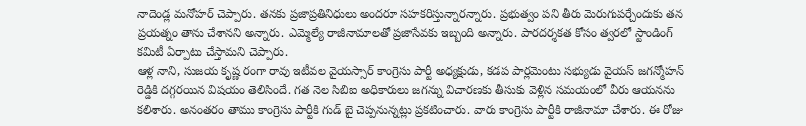నాదెండ్ల మనోహర్ చెప్పారు. తనకు ప్రజాప్రతినిధులు అందరూ సహకరిస్తున్నారన్నారు. ప్రభుత్వం పని తీరు మెరుగుపర్చేందుకు తన ప్రయత్నం తాను చేశానని అన్నారు. ఎమ్మెల్యే రాజీనామాలతో ప్రజాసేవకు ఇబ్బంది అన్నారు. పారదర్శకత కోసం త్వరలో స్టాండింగ్ కమిటీ ఏర్పాటు చేస్తామని చెప్పారు.
ఆళ్ల నాని, సుజయ కృష్ణ రంగా రావు ఇటీవల వైయస్సార్ కాంగ్రెసు పార్టీ అధ్యక్షుడు, కడప పార్లమెంటు సభ్యుడు వైయస్ జగన్మోహన్ రెడ్డికి దగ్గరయిన విషయం తెలిసిందే. గత నెల సిబిఐ అధికారులు జగన్ను విచారణకు తీసుకు వెళ్లిన సమయంలో వీరు ఆయనను కలిశారు. అనంతరం తాము కాంగ్రెసు పార్టీకి గుడ్ బై చెప్పనున్నట్లు ప్రకటించారు. వారు కాంగ్రెసు పార్టీకి రాజీనామా చేశారు. ఈ రోజు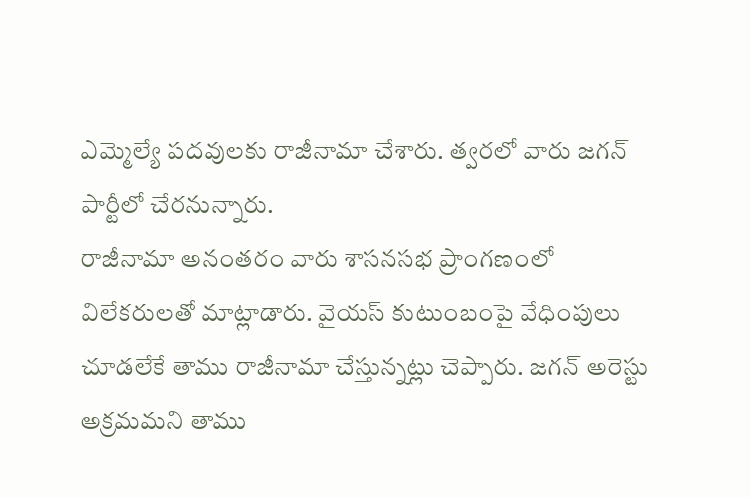ఎమ్మెల్యే పదవులకు రాజీనామా చేశారు. త్వరలో వారు జగన్ పార్టీలో చేరనున్నారు.
రాజీనామా అనంతరం వారు శాసనసభ ప్రాంగణంలో విలేకరులతో మాట్లాడారు. వైయస్ కుటుంబంపై వేధింపులు చూడలేకే తాము రాజీనామా చేస్తున్నట్లు చెప్పారు. జగన్ అరెస్టు అక్రమమని తాము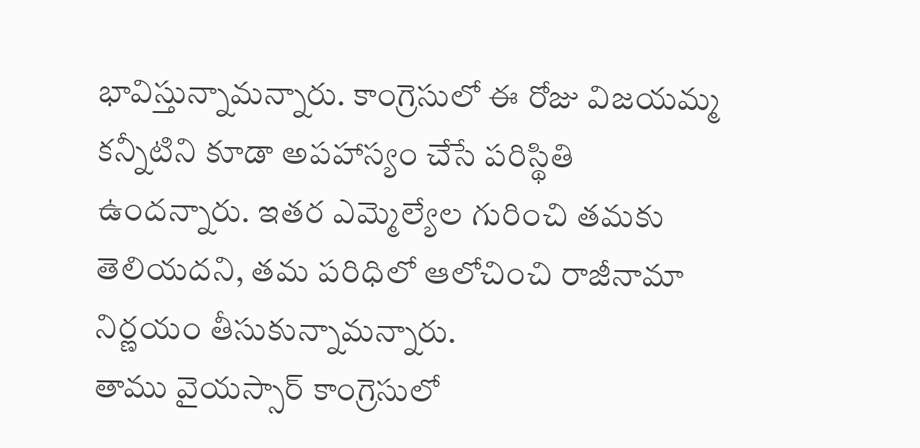భావిస్తున్నామన్నారు. కాంగ్రెసులో ఈ రోజు విజయమ్మ కన్నీటిని కూడా అపహాస్యం చేసే పరిస్థితి ఉందన్నారు. ఇతర ఎమ్మెల్యేల గురించి తమకు తెలియదని, తమ పరిధిలో ఆలోచించి రాజీనామా నిర్ణయం తీసుకున్నామన్నారు.
తాము వైయస్సార్ కాంగ్రెసులో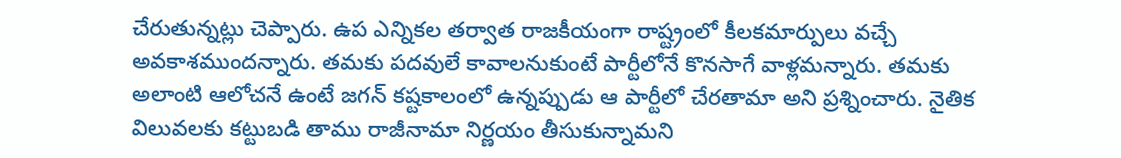చేరుతున్నట్లు చెప్పారు. ఉప ఎన్నికల తర్వాత రాజకీయంగా రాష్ట్రంలో కీలకమార్పులు వచ్చే అవకాశముందన్నారు. తమకు పదవులే కావాలనుకుంటే పార్టీలోనే కొనసాగే వాళ్లమన్నారు. తమకు అలాంటి ఆలోచనే ఉంటే జగన్ కష్టకాలంలో ఉన్నప్పుడు ఆ పార్టీలో చేరతామా అని ప్రశ్నించారు. నైతిక విలువలకు కట్టుబడి తాము రాజీనామా నిర్ణయం తీసుకున్నామని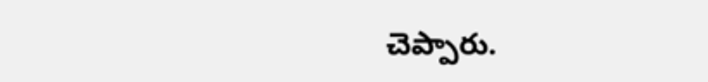చెప్పారు.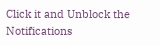Click it and Unblock the Notifications